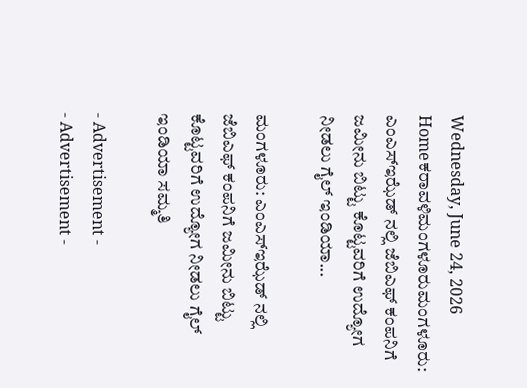Wednesday, June 24, 2026
Homeಕರಾವಳಿಮಂಗಳೂರುಮಂಗಳೂರು: ಎಂಎಸ್ಇಝೆಡ್ ನಲ್ಲಿ ಜೆಬಿಎಫ್ ಕಂಪನಿಗೆ ಜಮೀನು ಬಿಟ್ಟು ಕೊಟ್ಟವರಿಗೆ ಉದ್ಯೋಗ ನೀಡಲು ಗೈಲ್ ಇಂಡಿಯಾ...

ಮಂಗಳೂರು: ಎಂಎಸ್ಇಝೆಡ್ ನಲ್ಲಿ ಜೆಬಿಎಫ್ ಕಂಪನಿಗೆ ಜಮೀನು ಬಿಟ್ಟು ಕೊಟ್ಟವರಿಗೆ ಉದ್ಯೋಗ ನೀಡಲು ಗೈಲ್ ಇಂಡಿಯಾ ಸಮ್ಮತಿ

- Advertisement -
- Advertisement -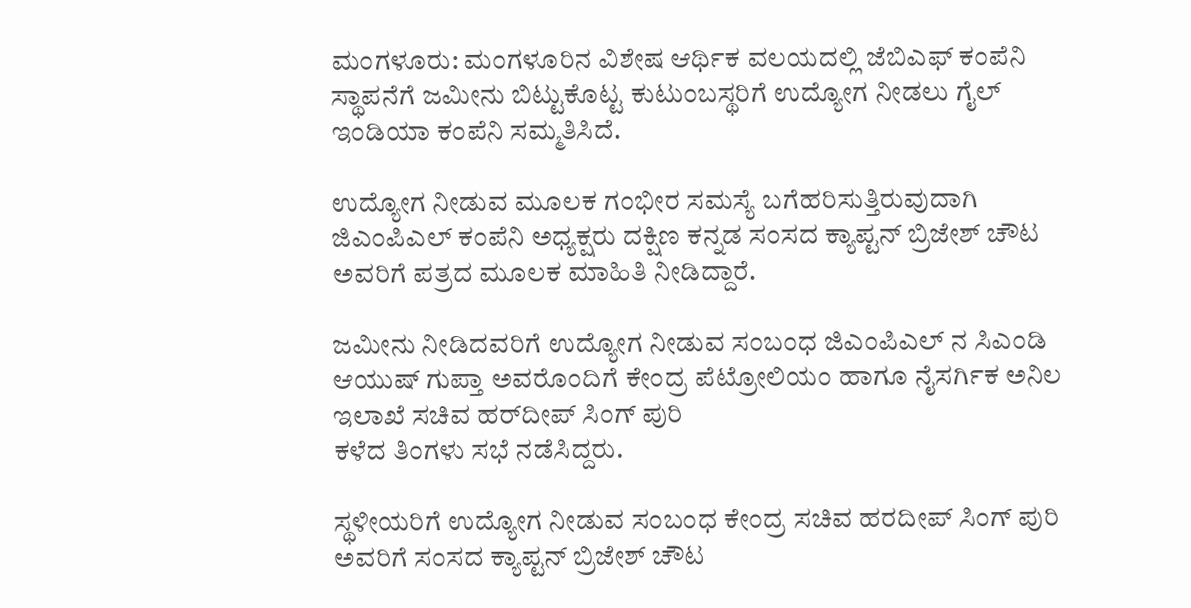ಮಂಗಳೂರು: ಮಂಗಳೂರಿನ ವಿಶೇಷ ಆರ್ಥಿಕ ವಲಯದಲ್ಲಿ ಜೆಬಿಎಫ್‌ ಕಂಪೆನಿ ಸ್ಥಾಪನೆಗೆ ಜಮೀನು ಬಿಟ್ಟುಕೊಟ್ಟ ಕುಟುಂಬಸ್ಥರಿಗೆ ಉದ್ಯೋಗ ನೀಡಲು ಗೈಲ್‌ ಇಂಡಿಯಾ ಕಂಪೆನಿ ಸಮ್ಮತಿಸಿದೆ.

ಉದ್ಯೋಗ ನೀಡುವ ಮೂಲಕ ಗಂಭೀರ ಸಮಸ್ಯೆ ಬಗೆಹರಿಸುತ್ತಿರುವುದಾಗಿ ಜಿಎಂಪಿಎಲ್‌ ಕಂಪೆನಿ ಅಧ್ಯಕ್ಷರು ದಕ್ಷಿಣ ಕನ್ನಡ ಸಂಸದ ಕ್ಯಾಪ್ಟನ್ ಬ್ರಿಜೇಶ್ ಚೌಟ ಅವರಿಗೆ ಪತ್ರದ ಮೂಲಕ ಮಾಹಿತಿ ನೀಡಿದ್ದಾರೆ.

ಜಮೀನು ನೀಡಿದವರಿಗೆ ಉದ್ಯೋಗ ನೀಡುವ ಸಂಬಂಧ ಜಿಎಂಪಿಎಲ್‌ ನ ಸಿಎಂಡಿ ಆಯುಷ್‌ ಗುಪ್ತಾ ಅವರೊಂದಿಗೆ ಕೇಂದ್ರ ಪೆಟ್ರೋಲಿಯಂ ಹಾಗೂ ನೈಸರ್ಗಿಕ ಅನಿಲ ಇಲಾಖೆ ಸಚಿವ ಹರ್‌ದೀಪ್‌ ಸಿಂಗ್‌ ಪುರಿ
ಕಳೆದ ತಿಂಗಳು ಸಭೆ ನಡೆಸಿದ್ದರು.

ಸ್ಥಳೀಯರಿಗೆ ಉದ್ಯೋಗ ನೀಡುವ ಸಂಬಂಧ ಕೇಂದ್ರ ಸಚಿವ ಹರದೀಪ್ ಸಿಂಗ್ ಪುರಿ ಅವರಿಗೆ ಸಂಸದ ಕ್ಯಾಪ್ಟನ್ ಬ್ರಿಜೇಶ್ ಚೌಟ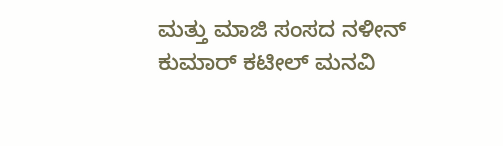ಮತ್ತು ಮಾಜಿ ಸಂಸದ ನಳೀನ್ ಕುಮಾರ್ ಕಟೀಲ್ ಮನವಿ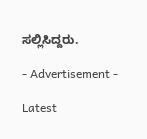ಸಲ್ಲಿಸಿದ್ದರು.

- Advertisement -

Latest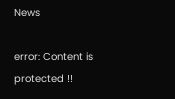News

error: Content is protected !!